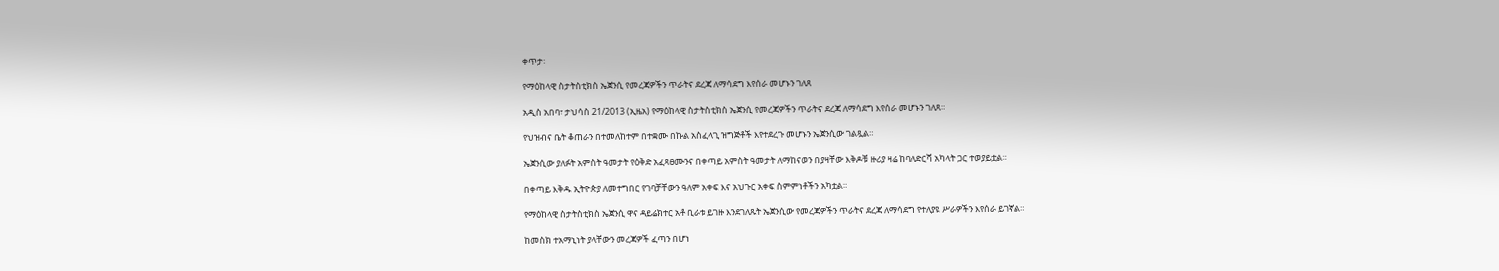ቀጥታ፡

የማዕከላዊ ስታትስቲክስ ኤጀንሲ የመረጃዎችን ጥራትና ደረጃ ለማሳደግ እየሰራ መሆኑን ገለጸ

አዲስ አበባ፣ ታህሳስ 21/2013 (ኢዜአ) የማዕከላዊ ስታትስቲክስ ኤጀንሲ የመረጃዎችን ጥራትና ደረጃ ለማሳደግ እየሰራ መሆኑን ገለጸ።

የህዝብና ቤት ቆጠራን በተመለከተም በተቋሙ በኩል አስፈላጊ ዝግጅቶች እየተደረጉ መሆኑን ኤጀንሲው ገልጿል።

ኤጀንሲው ያለፉት አምስት ዓመታት የዕቅድ አፈጻፀሙንና በቀጣይ አምስት ዓመታት ለማከናወን በያዛቸው እቅዶቹ ዙሪያ ዛሬ ከባለድርሻ አካላት ጋር ተወያይቷል።

በቀጣይ እቅዱ ኢትዮጵያ ለመተግበር የገባቻቸውን ዓለም አቀፍ እና አህጉር አቀፍ ስምምነቶችን አካቷል።

የማዕከላዊ ስታትስቲክስ ኤጀንሲ ዋና ዳይሬክተር አቶ ቢራቱ ይገዙ እንደገለጹት ኤጀንሲው የመረጃዎችን ጥራትና ደረጃ ለማሳደግ የተለያዩ ሥራዎችን እየሰራ ይገኛል።

ከመስክ ተአማኒነት ያላቸውን መረጃዎች ፈጣን በሆነ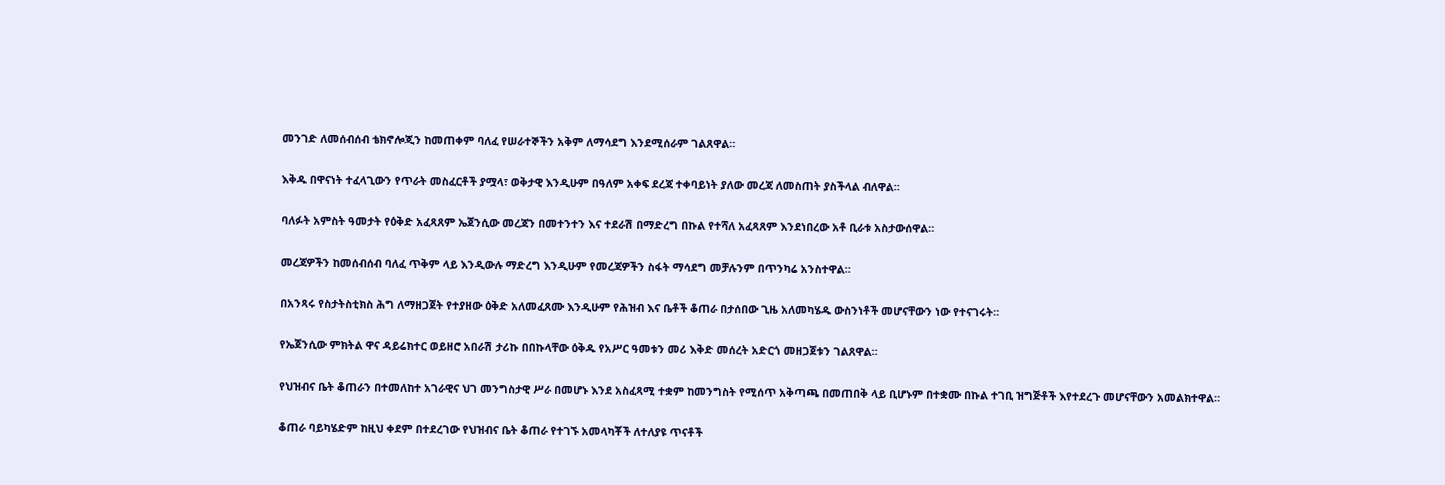መንገድ ለመሰብሰብ ቴክኖሎጂን ከመጠቀም ባለፈ የሠራተኞችን አቅም ለማሳደግ እንደሚሰራም ገልጸዋል።

እቅዱ በዋናነት ተፈላጊውን የጥራት መስፈርቶች ያሟላ፣ ወቅታዊ እንዲሁም በዓለም አቀፍ ደረጃ ተቀባይነት ያለው መረጃ ለመስጠት ያስችላል ብለዋል።

ባለፉት አምስት ዓመታት የዕቅድ አፈጻጸም ኤጀንሲው መረጃን በመተንተን እና ተደራሽ በማድረግ በኩል የተሻለ አፈጻጸም እንደነበረው አቶ ቢራቱ አስታውሰዋል።

መረጃዎችን ከመሰብሰብ ባለፈ ጥቅም ላይ እንዲውሉ ማድረግ እንዲሁም የመረጃዎችን ስፋት ማሳደግ መቻሉንም በጥንካሬ አንስተዋል።

በአንጻሩ የስታትስቲክስ ሕግ ለማዘጋጀት የተያዘው ዕቅድ አለመፈጸሙ እንዲሁም የሕዝብ እና ቤቶች ቆጠራ በታሰበው ጊዜ አለመካሄዱ ውስንነቶች መሆናቸውን ነው የተናገሩት።

የኤጀንሲው ምክትል ዋና ዳይሬክተር ወይዘሮ አበራሽ ታሪኩ በበኩላቸው ዕቅዱ የአሥር ዓመቱን መሪ እቅድ መሰረት አድርጎ መዘጋጀቱን ገልጸዋል።

የህዝብና ቤት ቆጠራን በተመለከተ አገራዊና ህገ መንግስታዊ ሥራ በመሆኑ እንደ አስፈጻሚ ተቋም ከመንግስት የሚሰጥ አቅጣጫ በመጠበቅ ላይ ቢሆኑም በተቋሙ በኩል ተገቢ ዝግጅቶች እየተደረጉ መሆናቸውን አመልክተዋል።

ቆጠራ ባይካሄድም ከዚህ ቀደም በተደረገው የህዝብና ቤት ቆጠራ የተገኙ አመላካቾች ለተለያዩ ጥናቶች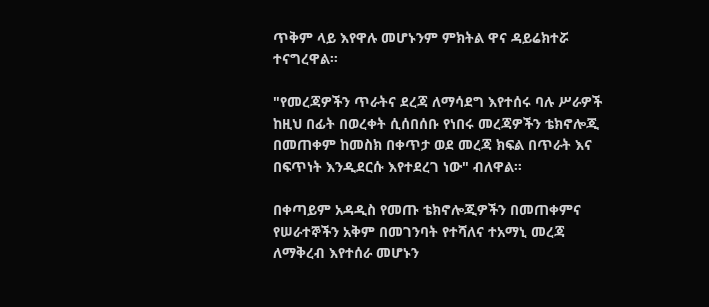ጥቅም ላይ እየዋሉ መሆኑንም ምክትል ዋና ዳይሬክተሯ ተናግረዋል።

"የመረጃዎችን ጥራትና ደረጃ ለማሳደግ እየተሰሩ ባሉ ሥራዎች ከዚህ በፊት በወረቀት ሲሰበሰቡ የነበሩ መረጃዎችን ቴክኖሎጂ በመጠቀም ከመስክ በቀጥታ ወደ መረጃ ክፍል በጥራት እና በፍጥነት እንዲደርሱ እየተደረገ ነው" ብለዋል።

በቀጣይም አዳዲስ የመጡ ቴክኖሎጂዎችን በመጠቀምና የሠራተኞችን አቅም በመገንባት የተሻለና ተአማኒ መረጃ ለማቅረብ እየተሰራ መሆኑን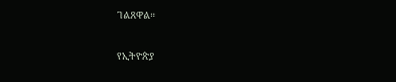ገልጸዋል።

የኢትዮጵያ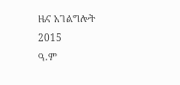ዜና አገልግሎት
2015
ዓ.ም